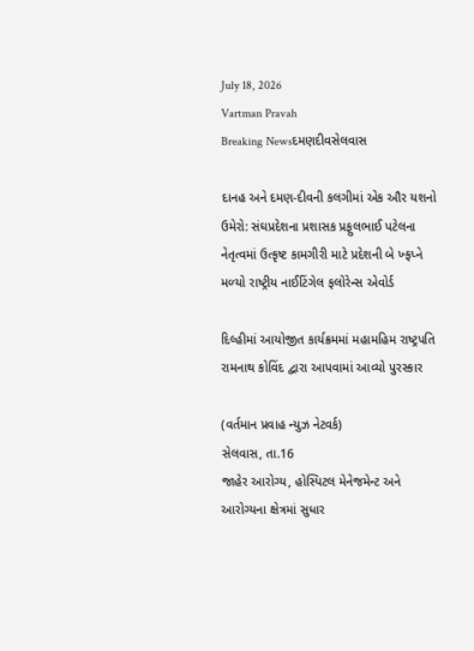July 18, 2026
Vartman Pravah
Breaking Newsદમણદીવસેલવાસ

દાનહ અને દમણ-દીવની કલગીમાં એક ઔર યશનો ઉમેરો: સંઘપ્રદેશના પ્રશાસક પ્રફુલભાઈ પટેલના નેતૃત્‍વમાં ઉત્‍કૃષ્‍ટ કામગીરી માટે પ્રદેશની બે ખ્‍ફપ્‍ને મળ્‍યો રાષ્‍ટ્રીય નાઈટિંગેલ ફલોરેન્‍સ એવોર્ડ

દિલ્‍હીમાં આયોજીત કાર્યક્રમમાં મહામહિમ રાષ્‍ટ્રપતિ રામનાથ કોવિંદ દ્વારા આપવામાં આવ્‍યો પુરસ્‍કાર

(વર્તમાન પ્રવાહ ન્‍યુઝ નેટવર્ક)
સેલવાસ, તા.16
જાહેર આરોગ્‍ય, હોસ્‍પિટલ મેનેજમેન્‍ટ અને આરોગ્‍યના ક્ષેત્રમાં સુધાર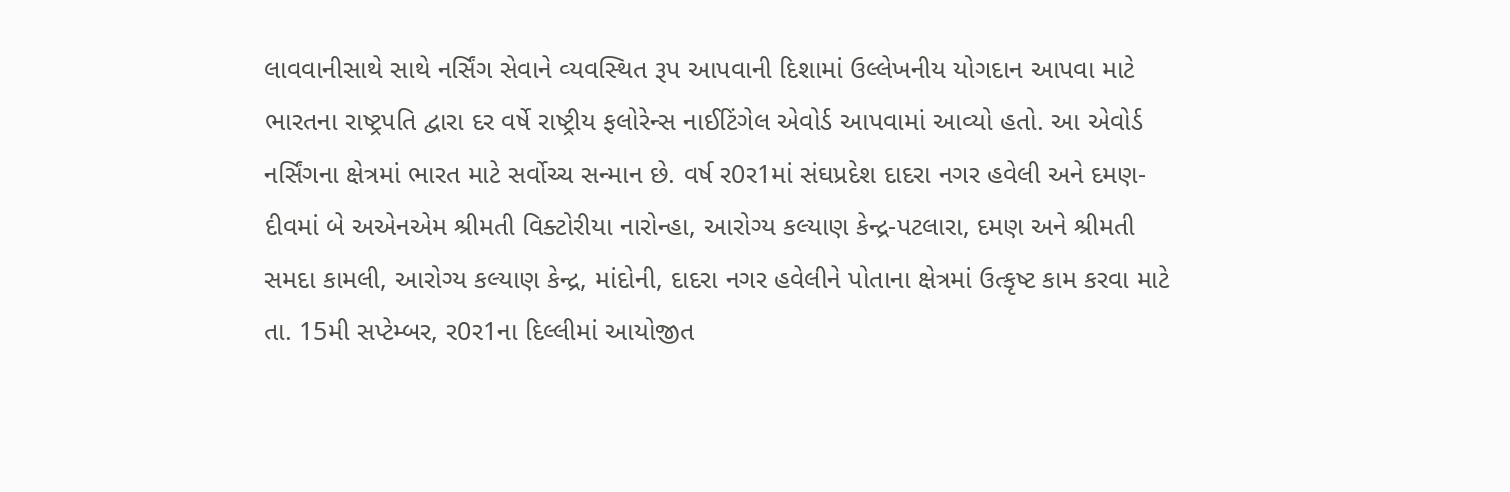લાવવાનીસાથે સાથે નર્સિંગ સેવાને વ્‍યવસ્‍થિત રૂપ આપવાની દિશામાં ઉલ્લેખનીય યોગદાન આપવા માટે ભારતના રાષ્‍ટ્રપતિ દ્વારા દર વર્ષે રાષ્‍ટ્રીય ફલોરેન્‍સ નાઈટિંગેલ એવોર્ડ આપવામાં આવ્‍યો હતો. આ એવોર્ડ નર્સિંગના ક્ષેત્રમાં ભારત માટે સર્વોચ્‍ચ સન્‍માન છે. વર્ષ ર0ર1માં સંઘપ્રદેશ દાદરા નગર હવેલી અને દમણ-દીવમાં બે અએનએમ શ્રીમતી વિક્‍ટોરીયા નારોન્‍હા, આરોગ્‍ય કલ્‍યાણ કેન્‍દ્ર-પટલારા, દમણ અને શ્રીમતી સમદા કામલી, આરોગ્‍ય કલ્‍યાણ કેન્‍દ્ર, માંદોની, દાદરા નગર હવેલીને પોતાના ક્ષેત્રમાં ઉત્‍કૃષ્‍ટ કામ કરવા માટે તા. 15મી સપ્‍ટેમ્‍બર, ર0ર1ના દિલ્લીમાં આયોજીત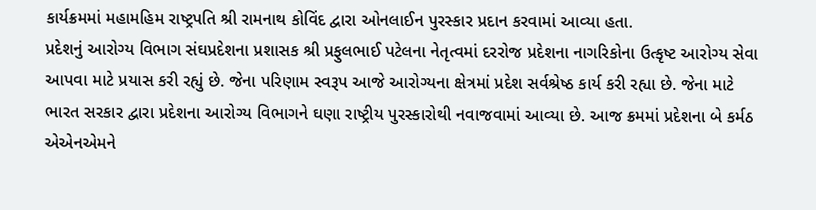કાર્યક્રમમાં મહામહિમ રાષ્‍ટ્રપતિ શ્રી રામનાથ કોવિંદ દ્વારા ઓનલાઈન પુરસ્‍કાર પ્રદાન કરવામાં આવ્‍યા હતા.
પ્રદેશનું આરોગ્‍ય વિભાગ સંઘપ્રદેશના પ્રશાસક શ્રી પ્રફુલભાઈ પટેલના નેતૃત્‍વમાં દરરોજ પ્રદેશના નાગરિકોના ઉત્‍કૃષ્‍ટ આરોગ્‍ય સેવા આપવા માટે પ્રયાસ કરી રહ્યું છે. જેના પરિણામ સ્‍વરૂપ આજે આરોગ્‍યના ક્ષેત્રમાં પ્રદેશ સર્વશ્રેષ્‍ઠ કાર્ય કરી રહ્યા છે. જેના માટે ભારત સરકાર દ્વારા પ્રદેશના આરોગ્‍ય વિભાગને ઘણા રાષ્‍ટ્રીય પુરસ્‍કારોથી નવાજવામાં આવ્‍યા છે. આજ ક્રમમાં પ્રદેશના બે કર્મઠ એએનએમને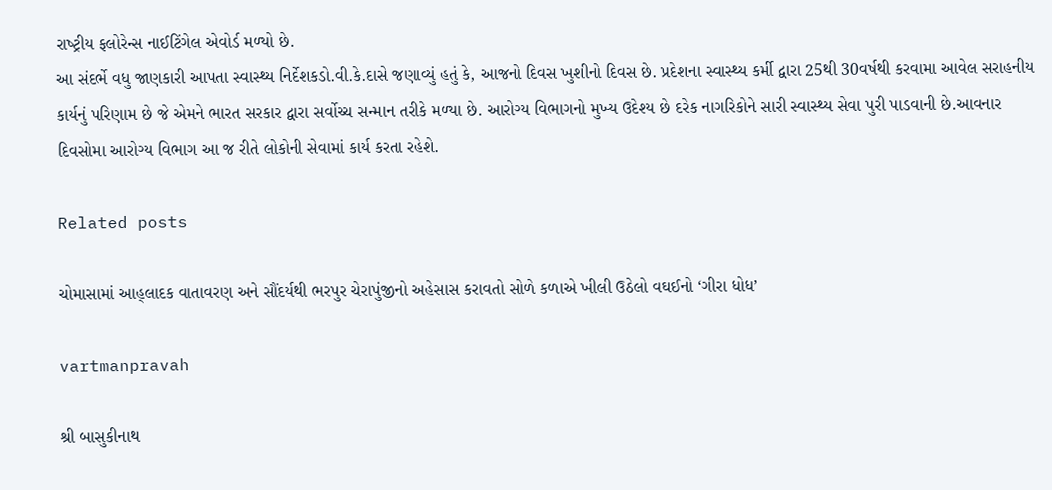રાષ્‍ટ્રીય ફલોરેન્‍સ નાઈટિંગેલ એવોર્ડ મળ્‍યો છે.
આ સંદર્ભે વધુ જાણકારી આપતા સ્‍વાસ્‍થ્‍ય નિર્દેશકડો.વી.કે.દાસે જણાવ્‍યું હતું કે, આજનો દિવસ ખુશીનો દિવસ છે. પ્રદેશના સ્‍વાસ્‍થ્‍ય કર્મી દ્વારા 25થી 30વર્ષથી કરવામા આવેલ સરાહનીય કાર્યનું પરિણામ છે જે એમને ભારત સરકાર દ્વારા સર્વોચ્‍ચ સન્‍માન તરીકે મળ્‍યા છે. આરોગ્‍ય વિભાગનો મુખ્‍ય ઉદેશ્‍ય છે દરેક નાગરિકોને સારી સ્‍વાસ્‍થ્‍ય સેવા પુરી પાડવાની છે.આવનાર દિવસોમા આરોગ્‍ય વિભાગ આ જ રીતે લોકોની સેવામાં કાર્ય કરતા રહેશે.

Related posts

ચોમાસામાં આહ્‌લાદક વાતાવરણ અને સૌંદર્યથી ભરપુર ચેરાપુંજીનો અહેસાસ કરાવતો સોળે કળાએ ખીલી ઉઠેલો વઘઈનો ‘ગીરા ધોધ’

vartmanpravah

શ્રી બાસુકીનાથ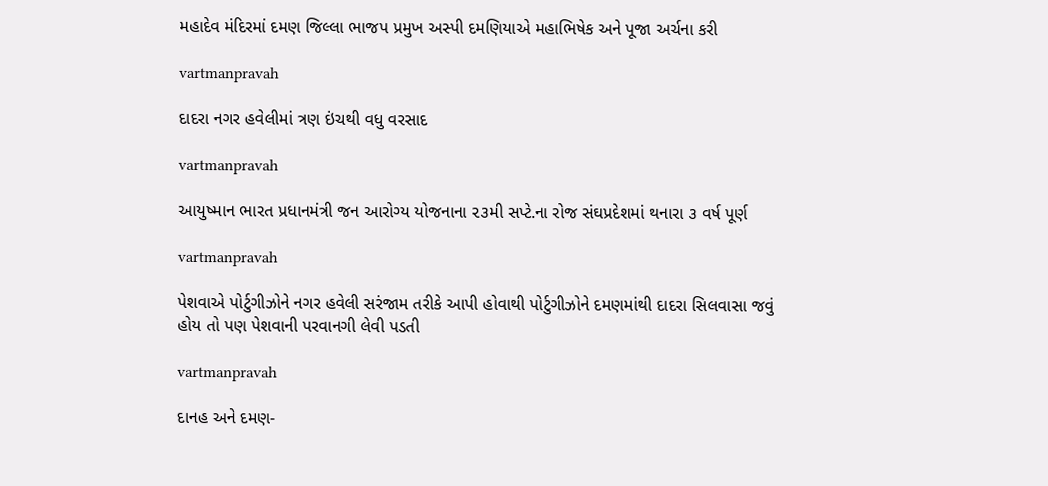મહાદેવ મંદિરમાં દમણ જિલ્લા ભાજપ પ્રમુખ અસ્‍પી દમણિયાએ મહાભિષેક અને પૂજા અર્ચના કરી

vartmanpravah

દાદરા નગર હવેલીમાં ત્રણ ઇંચથી વધુ વરસાદ

vartmanpravah

આયુષ્માન ભારત પ્રધાનમંત્રી જન આરોગ્ય યોજનાના ૨૩મી સપ્ટે.ના રોજ સંઘપ્રદેશમાં થનારા ૩ વર્ષ પૂર્ણ

vartmanpravah

પેશવાએ પોર્ટુગીઝોને નગર હવેલી સરંજામ તરીકે આપી હોવાથી પોર્ટુગીઝોને દમણમાંથી દાદરા સિલવાસા જવું હોય તો પણ પેશવાની પરવાનગી લેવી પડતી

vartmanpravah

દાનહ અને દમણ-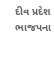દીવ પ્રદેશ ભાજપના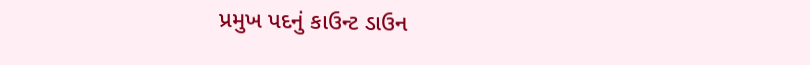પ્રમુખ પદનું કાઉન્‍ટ ડાઉન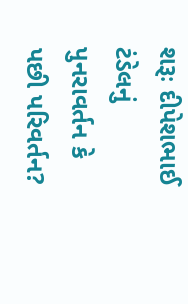શરૂઃ દીપેશભાઈ ટંડેલનું પુનરાવર્તન કે પછી પરિવર્તન?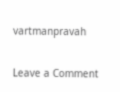vartmanpravah

Leave a Comment